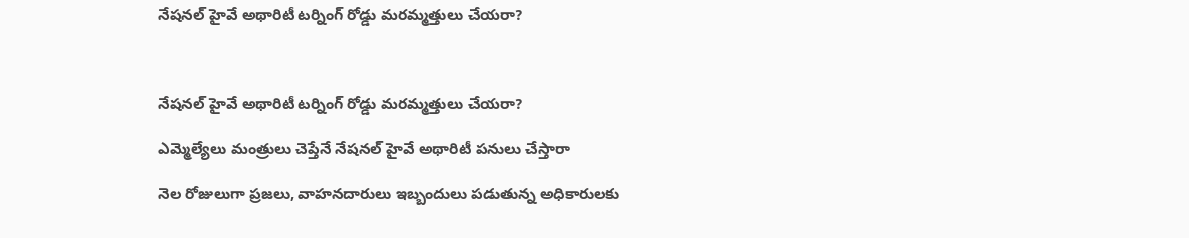నేషనల్ హైవే అథారిటీ టర్నింగ్ రోడ్డు మరమ్మత్తులు చేయరా?



నేషనల్ హైవే అథారిటీ టర్నింగ్ రోడ్డు మరమ్మత్తులు చేయరా?

ఎమ్మెల్యేలు మంత్రులు చెప్తేనే నేషనల్ హైవే అథారిటీ పనులు చేస్తారా

నెల రోజులుగా ప్రజలు, వాహనదారులు ఇబ్బందులు పడుతున్న అధికారులకు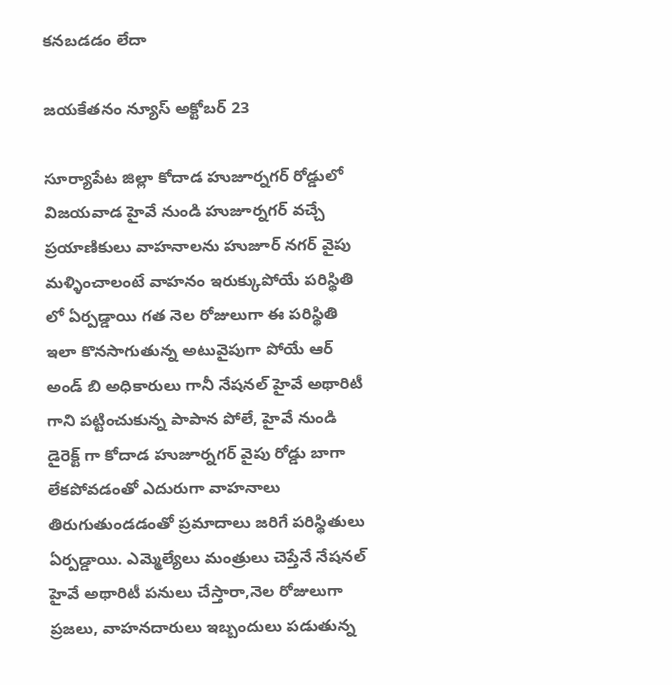కనబడడం లేదా

జయకేతనం న్యూస్ అక్టోబర్ 23

సూర్యాపేట జిల్లా కోదాడ హుజూర్నగర్ రోడ్డులో విజయవాడ హైవే నుండి హుజూర్నగర్ వచ్చే ప్రయాణికులు వాహనాలను హుజూర్ నగర్ వైపు మళ్ళించాలంటే వాహనం ఇరుక్కుపోయే పరిస్థితి లో ఏర్పడ్డాయి గత నెల రోజులుగా ఈ పరిస్థితి ఇలా కొనసాగుతున్న అటువైపుగా పోయే ఆర్ అండ్ బి అధికారులు గానీ నేషనల్ హైవే అథారిటీ గాని పట్టించుకున్న పాపాన పోలే, హైవే నుండి డైరెక్ట్ గా కోదాడ హుజూర్నగర్ వైపు రోడ్డు బాగా లేకపోవడంతో ఎదురుగా వాహనాలు తిరుగుతుండడంతో ప్రమాదాలు జరిగే పరిస్థితులు ఏర్పడ్డాయి. ఎమ్మెల్యేలు మంత్రులు చెప్తేనే నేషనల్ హైవే అథారిటీ పనులు చేస్తారా,నెల రోజులుగా ప్రజలు, వాహనదారులు ఇబ్బందులు పడుతున్న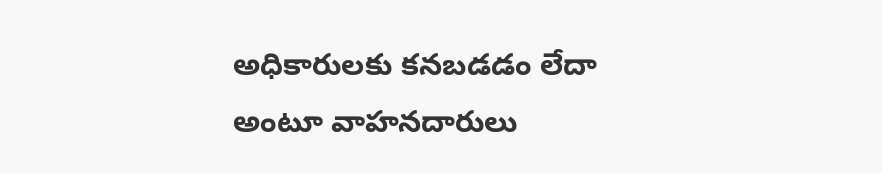అధికారులకు కనబడడం లేదా అంటూ వాహనదారులు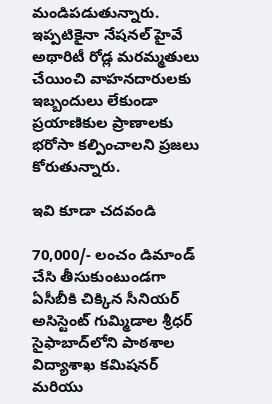మండిపడుతున్నారు. ఇప్పటికైనా నేషనల్ హైవే అథారిటీ రోడ్ల మరమ్మతులు చేయించి వాహనదారులకు ఇబ్బందులు లేకుండా ప్రయాణికుల ప్రాణాలకు భరోసా కల్పించాలని ప్రజలు కోరుతున్నారు.

ఇవి కూడా చదవండి

70,000/- లంచం డిమాండ్ చేసి తీసుకుంటుండగా ఏసీబీకి చిక్కిన సీనియర్ అసిస్టెంట్ గుమ్మిడాల శ్రీధర్ సైఫాబాద్‌లోని పాఠశాల విద్యాశాఖ కమిషనర్ మరియు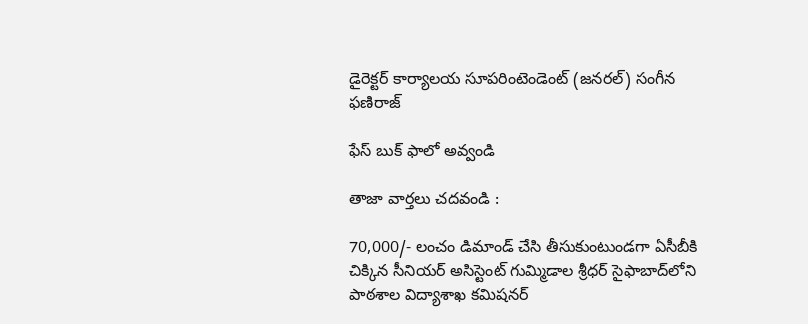డైరెక్టర్ కార్యాలయ సూపరింటెండెంట్ (జనరల్) సంగీన ఫణిరాజ్

ఫేస్ బుక్ ఫాలో అవ్వండి

తాజా వార్తలు చదవండి :

70,000/- లంచం డిమాండ్ చేసి తీసుకుంటుండగా ఏసీబీకి చిక్కిన సీనియర్ అసిస్టెంట్ గుమ్మిడాల శ్రీధర్ సైఫాబాద్‌లోని పాఠశాల విద్యాశాఖ కమిషనర్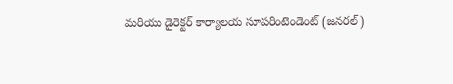మరియు డైరెక్టర్ కార్యాలయ సూపరింటెండెంట్ (జనరల్)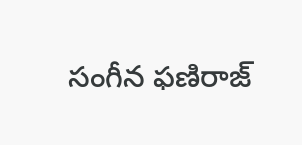సంగీన ఫణిరాజ్